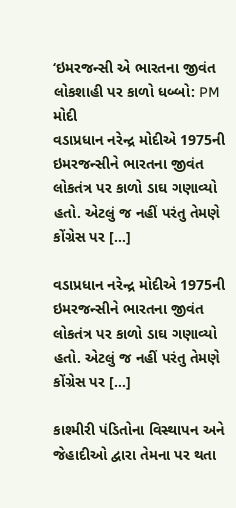‘ઇમરજન્સી એ ભારતના જીવંત લોકશાહી પર કાળો ધબ્બો: PM મોદી
વડાપ્રધાન નરેન્દ્ર મોદીએ 1975ની ઇમરજન્સીને ભારતના જીવંત લોકતંત્ર પર કાળો ડાઘ ગણાવ્યો હતો. એટલું જ નહીં પરંતુ તેમણે કોંગ્રેસ પર […]

વડાપ્રધાન નરેન્દ્ર મોદીએ 1975ની ઇમરજન્સીને ભારતના જીવંત લોકતંત્ર પર કાળો ડાઘ ગણાવ્યો હતો. એટલું જ નહીં પરંતુ તેમણે કોંગ્રેસ પર […]

કાશ્મીરી પંડિતોના વિસ્થાપન અને જેહાદીઓ દ્વારા તેમના પર થતા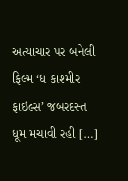અત્યાચાર પર બનેલી ફિલ્મ ‘ધ કાશ્મીર ફાઇલ્સ’ જબરદસ્ત ધૂમ મચાવી રહી […]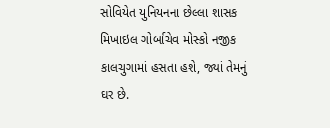સોવિયેત યુનિયનના છેલ્લા શાસક મિખાઇલ ગોર્બાચેવ મોસ્કો નજીક કાલચુગામાં હસતા હશે, જ્યાં તેમનું ઘર છે.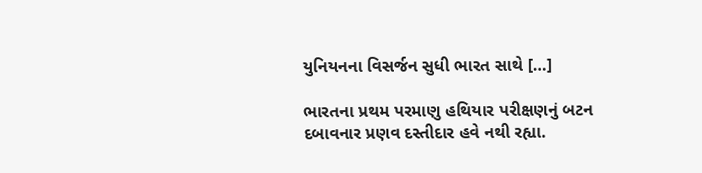યુનિયનના વિસર્જન સુધી ભારત સાથે […]

ભારતના પ્રથમ પરમાણુ હથિયાર પરીક્ષણનું બટન દબાવનાર પ્રણવ દસ્તીદાર હવે નથી રહ્યા.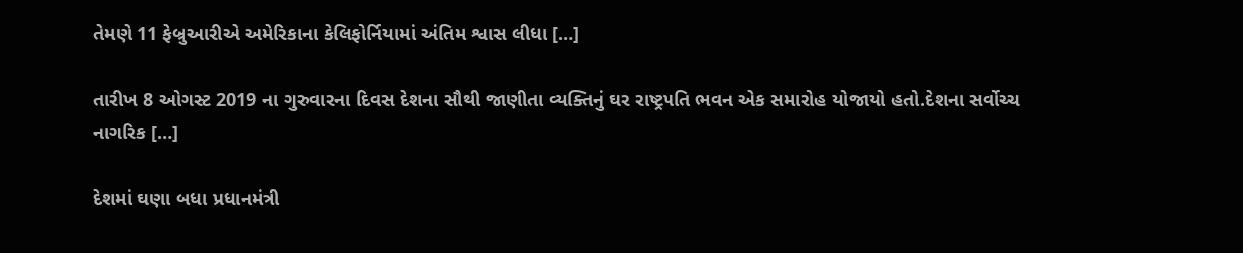તેમણે 11 ફેબ્રુઆરીએ અમેરિકાના કેલિફોર્નિયામાં અંતિમ શ્વાસ લીધા […]

તારીખ 8 ઓગસ્ટ 2019 ના ગુરુવારના દિવસ દેશના સૌથી જાણીતા વ્યક્તિનું ઘર રાષ્ટ્રપતિ ભવન એક સમારોહ યોજાયો હતો.દેશના સર્વોચ્ચ નાગરિક […]

દેશમાં ઘણા બધા પ્રધાનમંત્રી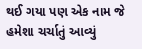થઈ ગયા પણ એક નામ જે હમેશા ચર્ચાતું આવ્યું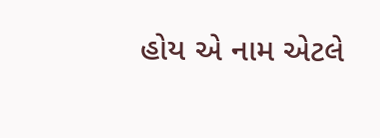હોય એ નામ એટલે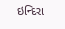ઇન્દિરા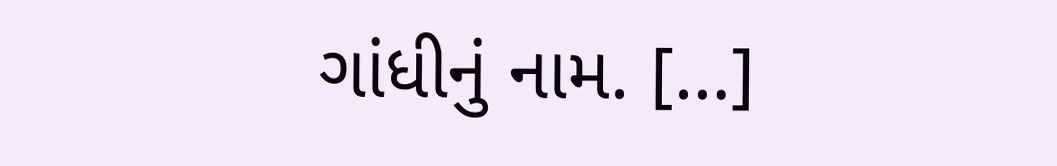ગાંધીનું નામ. […]